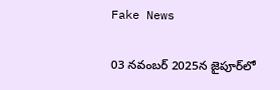Fake News

03 నవంబర్ 2025న జైపూర్‌లో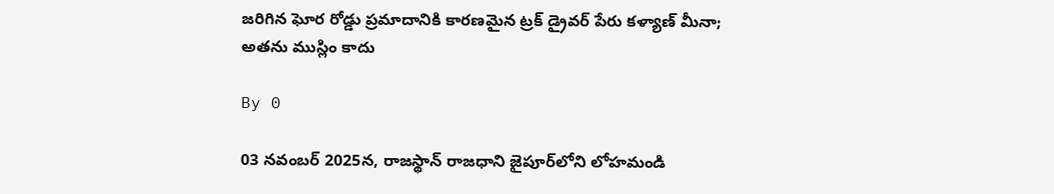జరిగిన ఘోర రోడ్డు ప్రమాదానికి కారణమైన ట్రక్ డ్రైవర్ పేరు కళ్యాణ్ మీనా; అతను ముస్లిం కాదు

By 0

03 నవంబర్ 2025న, రాజస్థాన్ రాజధాని జైపూర్‌లోని లోహమండి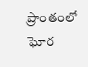ప్రాంతంలో ఘోర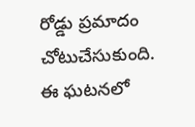రోడ్డు ప్రమాదం చోటుచేసుకుంది. ఈ ఘటనలో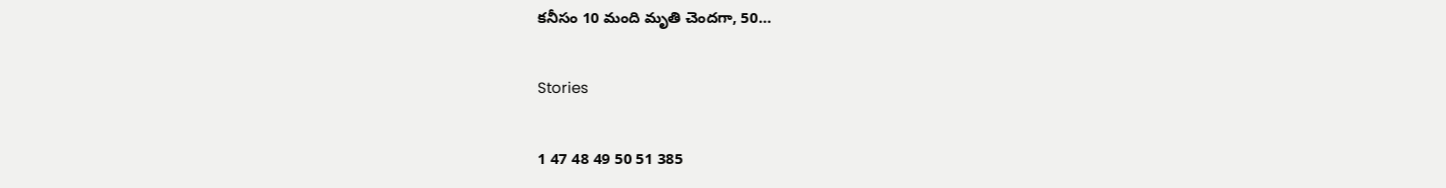కనీసం 10 మంది మృతి చెందగా, 50…

Stories

1 47 48 49 50 51 385